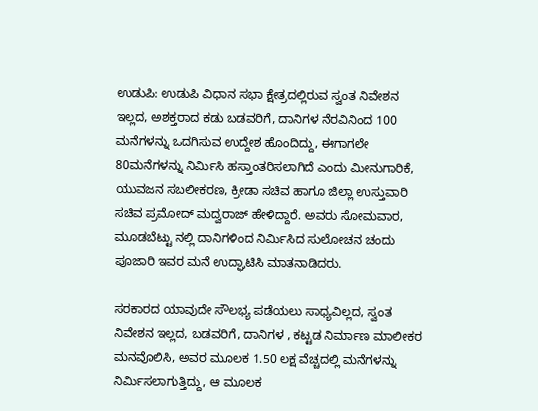ಉಡುಪಿ: ಉಡುಪಿ ವಿಧಾನ ಸಭಾ ಕ್ಷೇತ್ರದಲ್ಲಿರುವ ಸ್ವಂತ ನಿವೇಶನ ಇಲ್ಲದ, ಅಶಕ್ತರಾದ ಕಡು ಬಡವರಿಗೆ, ದಾನಿಗಳ ನೆರವಿನಿಂದ 100 ಮನೆಗಳನ್ನು ಒದಗಿಸುವ ಉದ್ದೇಶ ಹೊಂದಿದ್ದು, ಈಗಾಗಲೇ 80ಮನೆಗಳನ್ನು ನಿರ್ಮಿಸಿ ಹಸ್ತಾಂತರಿಸಲಾಗಿದೆ ಎಂದು ಮೀನುಗಾರಿಕೆ, ಯುವಜನ ಸಬಲೀಕರಣ, ಕ್ರೀಡಾ ಸಚಿವ ಹಾಗೂ ಜಿಲ್ಲಾ ಉಸ್ತುವಾರಿ ಸಚಿವ ಪ್ರಮೋದ್ ಮದ್ವರಾಜ್ ಹೇಳಿದ್ದಾರೆ. ಅವರು ಸೋಮವಾರ, ಮೂಡಬೆಟ್ಟು ನಲ್ಲಿ ದಾನಿಗಳಿಂದ ನಿರ್ಮಿಸಿದ ಸುಲೋಚನ ಚಂದು ಪೂಜಾರಿ ಇವರ ಮನೆ ಉದ್ಘಾಟಿಸಿ ಮಾತನಾಡಿದರು.

ಸರಕಾರದ ಯಾವುದೇ ಸೌಲಭ್ಯ ಪಡೆಯಲು ಸಾಧ್ಯವಿಲ್ಲದ, ಸ್ವಂತ ನಿವೇಶನ ಇಲ್ಲದ, ಬಡವರಿಗೆ, ದಾನಿಗಳ , ಕಟ್ಟಡ ನಿರ್ಮಾಣ ಮಾಲೀಕರ ಮನವೊಲಿಸಿ, ಅವರ ಮೂಲಕ 1.50 ಲಕ್ಷ ವೆಚ್ಚದಲ್ಲಿ ಮನೆಗಳನ್ನು ನಿರ್ಮಿಸಲಾಗುತ್ತಿದ್ದು, ಆ ಮೂಲಕ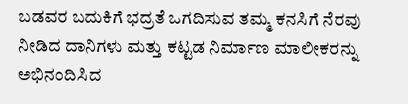ಬಡವರ ಬದುಕಿಗೆ ಭದ್ರತೆ ಒಗದಿಸುವ ತಮ್ಮ ಕನಸಿಗೆ ನೆರವು ನೀಡಿದ ದಾನಿಗಳು ಮತ್ತು ಕಟ್ಟಡ ನಿರ್ಮಾಣ ಮಾಲೀಕರನ್ನು ಅಭಿನಂದಿಸಿದ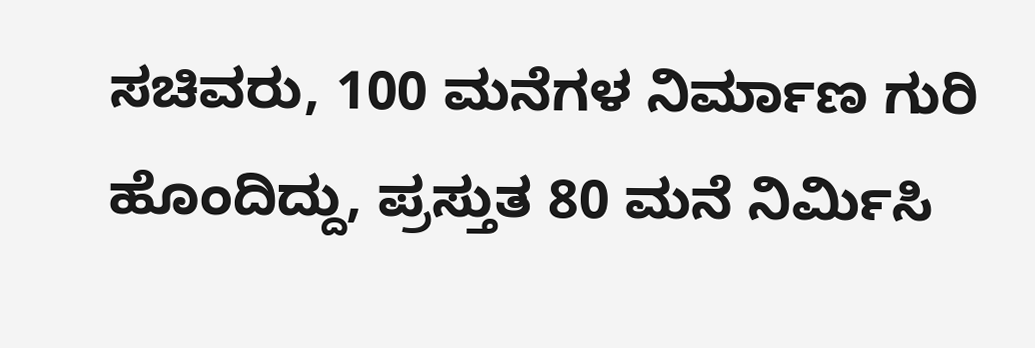ಸಚಿವರು, 100 ಮನೆಗಳ ನಿರ್ಮಾಣ ಗುರಿ ಹೊಂದಿದ್ದು, ಪ್ರಸ್ತುತ 80 ಮನೆ ನಿರ್ಮಿಸಿ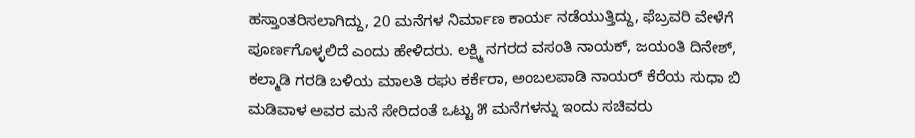ಹಸ್ತಾಂತರಿಸಲಾಗಿದ್ದು, 20 ಮನೆಗಳ ನಿರ್ಮಾಣ ಕಾರ್ಯ ನಡೆಯುತ್ತಿದ್ದು, ಫೆಬ್ರವರಿ ವೇಳೆಗೆ ಪೂರ್ಣಗೊಳ್ಳಲಿದೆ ಎಂದು ಹೇಳಿದರು. ಲಕ್ಷ್ಮಿ ನಗರದ ವಸಂತಿ ನಾಯಕ್, ಜಯಂತಿ ದಿನೇಶ್, ಕಲ್ಮಾಡಿ ಗರಡಿ ಬಳಿಯ ಮಾಲತಿ ರಘು ಕರ್ಕೆರಾ, ಅಂಬಲಪಾಡಿ ನಾಯರ್ ಕೆರೆಯ ಸುಧಾ ಬಿ ಮಡಿವಾಳ ಅವರ ಮನೆ ಸೇರಿದಂತೆ ಒಟ್ಟು ೫ ಮನೆಗಳನ್ನು ಇಂದು ಸಚಿವರು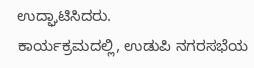ಉದ್ಘಾಟಿಸಿದರು.
ಕಾರ್ಯಕ್ರಮದಲ್ಲಿ, ಉಡುಪಿ ನಗರಸಭೆಯ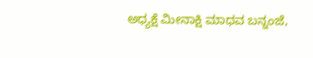ಅಧ್ಯಕ್ಷೆ ಮೀನಾಕ್ಷಿ ಮಾಧವ ಬನ್ನಂಜೆ,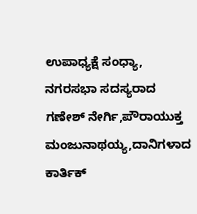ಉಪಾಧ್ಯಕ್ಷೆ ಸಂಧ್ಯಾ, ನಗರಸಭಾ ಸದಸ್ಯರಾದ ಗಣೇಶ್ ನೇರ್ಗಿ,ಪೌರಾಯುಕ್ತ ಮಂಜುನಾಥಯ್ಯ,ದಾನಿಗಳಾದ ಕಾರ್ತಿಕ್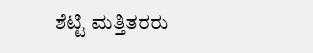ಶೆಟ್ಟಿ ಮತ್ತಿತರರು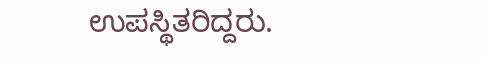ಉಪಸ್ಥಿತರಿದ್ದರು.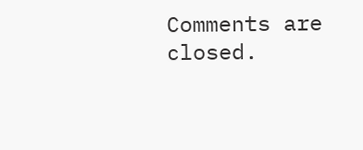Comments are closed.